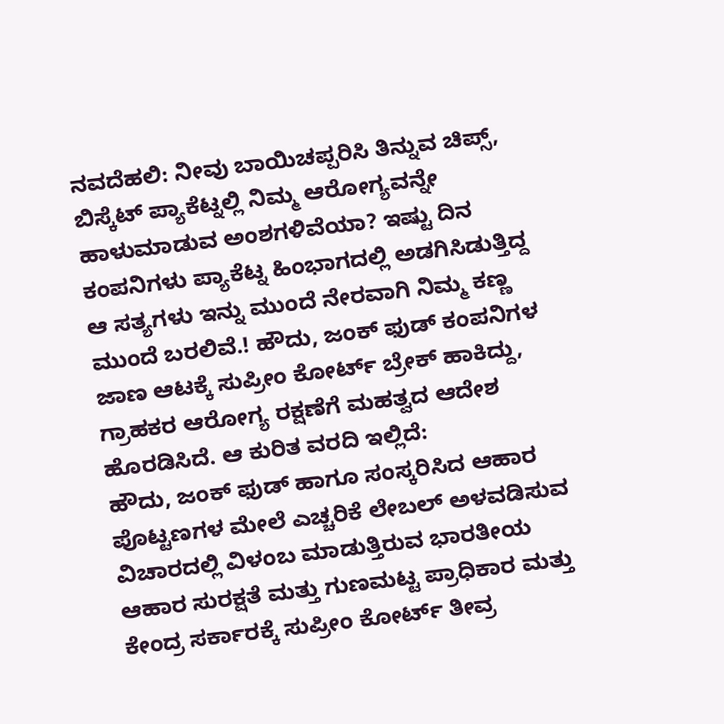ನವದೆಹಲಿ: ನೀವು ಬಾಯಿಚಪ್ಪರಿಸಿ ತಿನ್ನುವ ಚಿಪ್ಸ್, ಬಿಸ್ಕೆಟ್ ಪ್ಯಾಕೆಟ್ನಲ್ಲಿ ನಿಮ್ಮ ಆರೋಗ್ಯವನ್ನೇ ಹಾಳುಮಾಡುವ ಅಂಶಗಳಿವೆಯಾ? ಇಷ್ಟು ದಿನ ಕಂಪನಿಗಳು ಪ್ಯಾಕೆಟ್ನ ಹಿಂಭಾಗದಲ್ಲಿ ಅಡಗಿಸಿಡುತ್ತಿದ್ದ ಆ ಸತ್ಯಗಳು ಇನ್ನು ಮುಂದೆ ನೇರವಾಗಿ ನಿಮ್ಮ ಕಣ್ಣ ಮುಂದೆ ಬರಲಿವೆ.! ಹೌದು, ಜಂಕ್ ಫುಡ್ ಕಂಪನಿಗಳ ಜಾಣ ಆಟಕ್ಕೆ ಸುಪ್ರೀಂ ಕೋರ್ಟ್ ಬ್ರೇಕ್ ಹಾಕಿದ್ದು, ಗ್ರಾಹಕರ ಆರೋಗ್ಯ ರಕ್ಷಣೆಗೆ ಮಹತ್ವದ ಆದೇಶ ಹೊರಡಿಸಿದೆ. ಆ ಕುರಿತ ವರದಿ ಇಲ್ಲಿದೆ:
ಹೌದು, ಜಂಕ್ ಫುಡ್ ಹಾಗೂ ಸಂಸ್ಕರಿಸಿದ ಆಹಾರ ಪೊಟ್ಟಣಗಳ ಮೇಲೆ ಎಚ್ಚರಿಕೆ ಲೇಬಲ್ ಅಳವಡಿಸುವ ವಿಚಾರದಲ್ಲಿ ವಿಳಂಬ ಮಾಡುತ್ತಿರುವ ಭಾರತೀಯ ಆಹಾರ ಸುರಕ್ಷತೆ ಮತ್ತು ಗುಣಮಟ್ಟ ಪ್ರಾಧಿಕಾರ ಮತ್ತು ಕೇಂದ್ರ ಸರ್ಕಾರಕ್ಕೆ ಸುಪ್ರೀಂ ಕೋರ್ಟ್ ತೀವ್ರ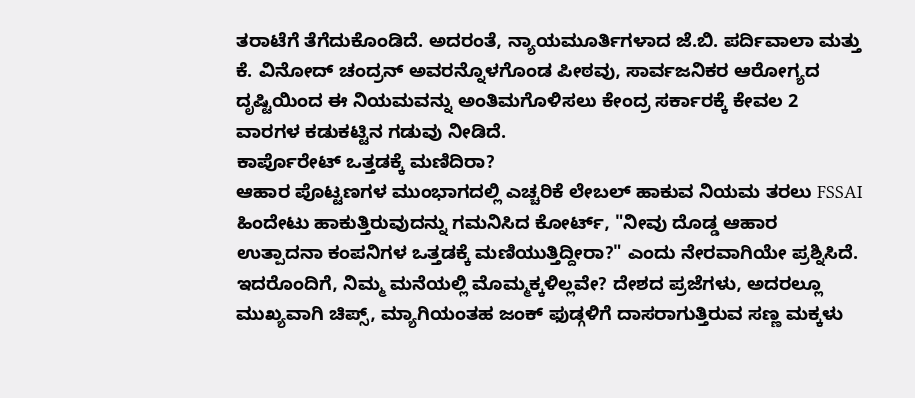ತರಾಟೆಗೆ ತೆಗೆದುಕೊಂಡಿದೆ. ಅದರಂತೆ, ನ್ಯಾಯಮೂರ್ತಿಗಳಾದ ಜೆ.ಬಿ. ಪರ್ದಿವಾಲಾ ಮತ್ತು ಕೆ. ವಿನೋದ್ ಚಂದ್ರನ್ ಅವರನ್ನೊಳಗೊಂಡ ಪೀಠವು, ಸಾರ್ವಜನಿಕರ ಆರೋಗ್ಯದ ದೃಷ್ಟಿಯಿಂದ ಈ ನಿಯಮವನ್ನು ಅಂತಿಮಗೊಳಿಸಲು ಕೇಂದ್ರ ಸರ್ಕಾರಕ್ಕೆ ಕೇವಲ 2 ವಾರಗಳ ಕಡುಕಟ್ಟಿನ ಗಡುವು ನೀಡಿದೆ.
ಕಾರ್ಪೊರೇಟ್ ಒತ್ತಡಕ್ಕೆ ಮಣಿದಿರಾ?
ಆಹಾರ ಪೊಟ್ಟಣಗಳ ಮುಂಭಾಗದಲ್ಲಿ ಎಚ್ಚರಿಕೆ ಲೇಬಲ್ ಹಾಕುವ ನಿಯಮ ತರಲು FSSAI ಹಿಂದೇಟು ಹಾಕುತ್ತಿರುವುದನ್ನು ಗಮನಿಸಿದ ಕೋರ್ಟ್, "ನೀವು ದೊಡ್ಡ ಆಹಾರ ಉತ್ಪಾದನಾ ಕಂಪನಿಗಳ ಒತ್ತಡಕ್ಕೆ ಮಣಿಯುತ್ತಿದ್ದೀರಾ?" ಎಂದು ನೇರವಾಗಿಯೇ ಪ್ರಶ್ನಿಸಿದೆ. ಇದರೊಂದಿಗೆ, ನಿಮ್ಮ ಮನೆಯಲ್ಲಿ ಮೊಮ್ಮಕ್ಕಳಿಲ್ಲವೇ? ದೇಶದ ಪ್ರಜೆಗಳು, ಅದರಲ್ಲೂ ಮುಖ್ಯವಾಗಿ ಚಿಪ್ಸ್, ಮ್ಯಾಗಿಯಂತಹ ಜಂಕ್ ಫುಡ್ಗಳಿಗೆ ದಾಸರಾಗುತ್ತಿರುವ ಸಣ್ಣ ಮಕ್ಕಳು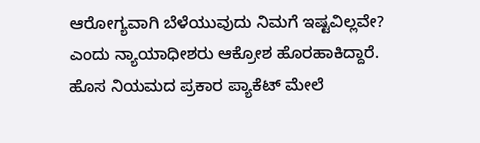ಆರೋಗ್ಯವಾಗಿ ಬೆಳೆಯುವುದು ನಿಮಗೆ ಇಷ್ಟವಿಲ್ಲವೇ? ಎಂದು ನ್ಯಾಯಾಧೀಶರು ಆಕ್ರೋಶ ಹೊರಹಾಕಿದ್ದಾರೆ.
ಹೊಸ ನಿಯಮದ ಪ್ರಕಾರ ಪ್ಯಾಕೆಟ್ ಮೇಲೆ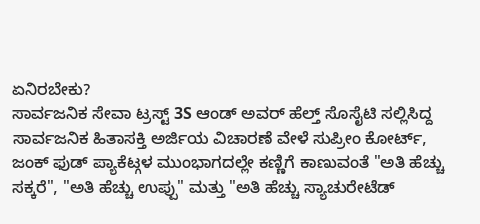ಏನಿರಬೇಕು?
ಸಾರ್ವಜನಿಕ ಸೇವಾ ಟ್ರಸ್ಟ್ 3S ಆಂಡ್ ಅವರ್ ಹೆಲ್ತ್ ಸೊಸೈಟಿ ಸಲ್ಲಿಸಿದ್ದ ಸಾರ್ವಜನಿಕ ಹಿತಾಸಕ್ತಿ ಅರ್ಜಿಯ ವಿಚಾರಣೆ ವೇಳೆ ಸುಪ್ರೀಂ ಕೋರ್ಟ್, ಜಂಕ್ ಫುಡ್ ಪ್ಯಾಕೆಟ್ಗಳ ಮುಂಭಾಗದಲ್ಲೇ ಕಣ್ಣಿಗೆ ಕಾಣುವಂತೆ "ಅತಿ ಹೆಚ್ಚು ಸಕ್ಕರೆ", "ಅತಿ ಹೆಚ್ಚು ಉಪ್ಪು" ಮತ್ತು "ಅತಿ ಹೆಚ್ಚು ಸ್ಯಾಚುರೇಟೆಡ್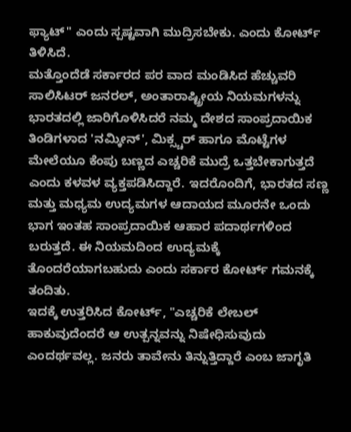ಫ್ಯಾಟ್" ಎಂದು ಸ್ಪಷ್ಟವಾಗಿ ಮುದ್ರಿಸಬೇಕು. ಎಂದು ಕೋರ್ಟ್ ತಿಳಿಸಿದೆ.
ಮತ್ತೊಂದೆಡೆ ಸರ್ಕಾರದ ಪರ ವಾದ ಮಂಡಿಸಿದ ಹೆಚ್ಚುವರಿ ಸಾಲಿಸಿಟರ್ ಜನರಲ್, ಅಂತಾರಾಷ್ಟ್ರೀಯ ನಿಯಮಗಳನ್ನು ಭಾರತದಲ್ಲಿ ಜಾರಿಗೊಳಿಸಿದರೆ ನಮ್ಮ ದೇಶದ ಸಾಂಪ್ರದಾಯಿಕ ತಿಂಡಿಗಳಾದ 'ನಮ್ಕೀನ್', ಮಿಕ್ಸ್ಚರ್ ಹಾಗೂ ಮೊಟ್ಟೆಗಳ ಮೇಲೆಯೂ ಕೆಂಪು ಬಣ್ಣದ ಎಚ್ಚರಿಕೆ ಮುದ್ರೆ ಒತ್ತಬೇಕಾಗುತ್ತದೆ ಎಂದು ಕಳವಳ ವ್ಯಕ್ತಪಡಿಸಿದ್ದಾರೆ. ಇದರೊಂದಿಗೆ, ಭಾರತದ ಸಣ್ಣ ಮತ್ತು ಮಧ್ಯಮ ಉದ್ಯಮಗಳ ಆದಾಯದ ಮೂರನೇ ಒಂದು ಭಾಗ ಇಂತಹ ಸಾಂಪ್ರದಾಯಿಕ ಆಹಾರ ಪದಾರ್ಥಗಳಿಂದ ಬರುತ್ತದೆ. ಈ ನಿಯಮದಿಂದ ಉದ್ಯಮಕ್ಕೆ ತೊಂದರೆಯಾಗಬಹುದು ಎಂದು ಸರ್ಕಾರ ಕೋರ್ಟ್ ಗಮನಕ್ಕೆ ತಂದಿತು.
ಇದಕ್ಕೆ ಉತ್ತರಿಸಿದ ಕೋರ್ಟ್, "ಎಚ್ಚರಿಕೆ ಲೇಬಲ್ ಹಾಕುವುದೆಂದರೆ ಆ ಉತ್ಪನ್ನವನ್ನು ನಿಷೇಧಿಸುವುದು ಎಂದರ್ಥವಲ್ಲ. ಜನರು ತಾವೇನು ತಿನ್ನುತ್ತಿದ್ದಾರೆ ಎಂಬ ಜಾಗೃತಿ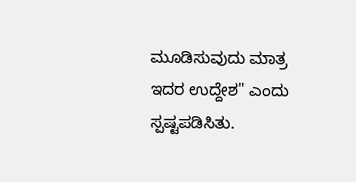ಮೂಡಿಸುವುದು ಮಾತ್ರ ಇದರ ಉದ್ದೇಶ" ಎಂದು ಸ್ಪಷ್ಟಪಡಿಸಿತು.